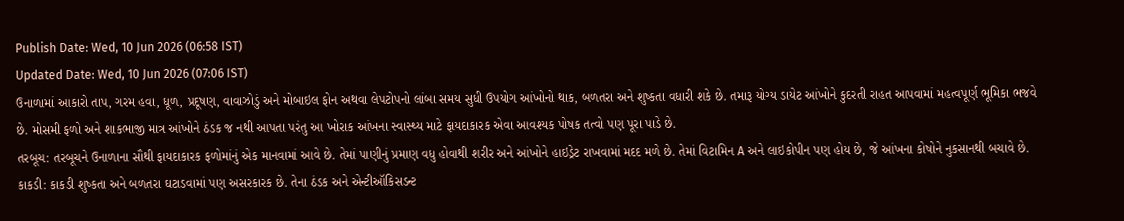Publish Date: Wed, 10 Jun 2026 (06:58 IST)
Updated Date: Wed, 10 Jun 2026 (07:06 IST)
ઉનાળામાં આકારો તાપ, ગરમ હવા, ધૂળ, પ્રદૂષણ, વાવાઝોડું અને મોબાઇલ ફોન અથવા લેપટોપનો લાંબા સમય સુધી ઉપયોગ આંખોનો થાક, બળતરા અને શુષ્કતા વધારી શકે છે. તમારૂ યોગ્ય ડાયેટ આંખોને કુદરતી રાહત આપવામાં મહત્વપૂર્ણ ભૂમિકા ભજવે છે. મોસમી ફળો અને શાકભાજી માત્ર આંખોને ઠંડક જ નથી આપતા પરંતુ આ ખોરાક આંખના સ્વાસ્થ્ય માટે ફાયદાકારક એવા આવશ્યક પોષક તત્વો પણ પૂરા પાડે છે.
તરબૂચ: તરબૂચને ઉનાળાના સૌથી ફાયદાકારક ફળોમાંનું એક માનવામાં આવે છે. તેમાં પાણીનું પ્રમાણ વધુ હોવાથી શરીર અને આંખોને હાઇડ્રેટ રાખવામાં મદદ મળે છે. તેમાં વિટામિન A અને લાઇકોપીન પણ હોય છે, જે આંખના કોષોને નુકસાનથી બચાવે છે.
કાકડી: કાકડી શુષ્કતા અને બળતરા ઘટાડવામાં પણ અસરકારક છે. તેના ઠંડક અને એન્ટીઑકિસડન્ટ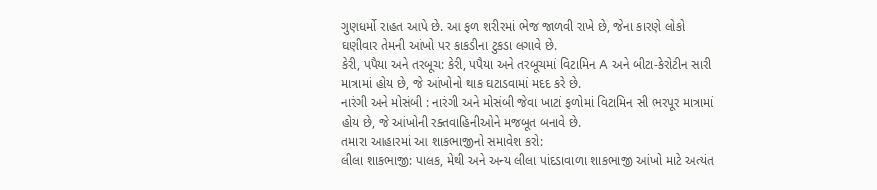ગુણધર્મો રાહત આપે છે. આ ફળ શરીરમાં ભેજ જાળવી રાખે છે, જેના કારણે લોકો ઘણીવાર તેમની આંખો પર કાકડીના ટુકડા લગાવે છે.
કેરી, પપૈયા અને તરબૂચ: કેરી, પપૈયા અને તરબૂચમાં વિટામિન A અને બીટા-કેરોટીન સારી માત્રામાં હોય છે, જે આંખોનો થાક ઘટાડવામાં મદદ કરે છે.
નારંગી અને મોસંબી : નારંગી અને મોસંબી જેવા ખાટાં ફળોમાં વિટામિન સી ભરપૂર માત્રામાં હોય છે, જે આંખોની રક્તવાહિનીઓને મજબૂત બનાવે છે.
તમારા આહારમાં આ શાકભાજીનો સમાવેશ કરો:
લીલા શાકભાજી: પાલક, મેથી અને અન્ય લીલા પાંદડાવાળા શાકભાજી આંખો માટે અત્યંત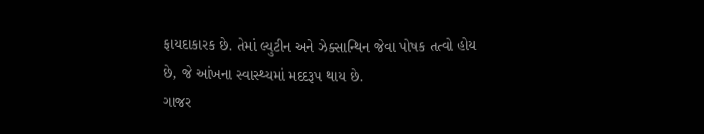ફાયદાકારક છે. તેમાં લ્યુટીન અને ઝેક્સાન્થિન જેવા પોષક તત્વો હોય છે, જે આંખના સ્વાસ્થ્યમાં મદદરૂપ થાય છે.
ગાજર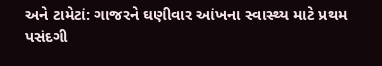અને ટામેટાં: ગાજરને ઘણીવાર આંખના સ્વાસ્થ્ય માટે પ્રથમ પસંદગી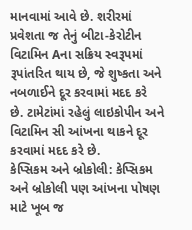માનવામાં આવે છે. શરીરમાં પ્રવેશતા જ તેનું બીટા-કેરોટીન વિટામિન Aના સક્રિય સ્વરૂપમાં રૂપાંતરિત થાય છે, જે શુષ્કતા અને નબળાઈને દૂર કરવામાં મદદ કરે છે. ટામેટાંમાં રહેલું લાઇકોપીન અને વિટામિન સી આંખના થાકને દૂર કરવામાં મદદ કરે છે.
કેપ્સિકમ અને બ્રોકોલી: કેપ્સિકમ અને બ્રોકોલી પણ આંખના પોષણ માટે ખૂબ જ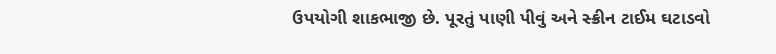ઉપયોગી શાકભાજી છે. પૂરતું પાણી પીવું અને સ્ક્રીન ટાઈમ ઘટાડવો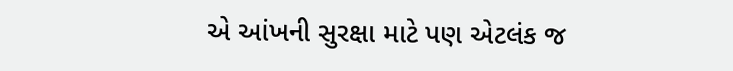એ આંખની સુરક્ષા માટે પણ એટલંક જ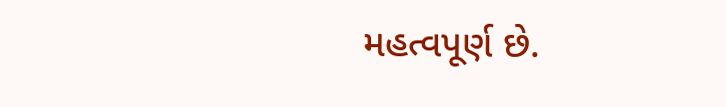મહત્વપૂર્ણ છે.